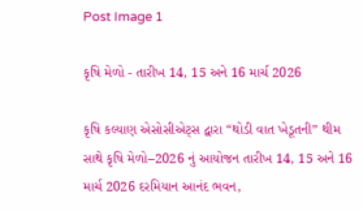Post Image 1

કૃષિ મેળો - તારીખ 14, 15 અને 16 માર્ચ 2026

કૃષિ કલ્યાણ એસોસીએટ્સ દ્વારા “થોડી વાત ખેડૂતની” થીમ સાથે કૃષિ મેળો–2026 નું આયોજન તારીખ 14, 15 અને 16 માર્ચ 2026 દરમિયાન આનંદ ભવન,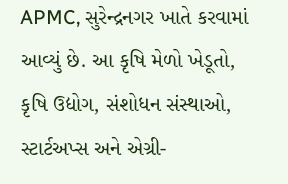APMC, સુરેન્દ્રનગર ખાતે કરવામાં આવ્યું છે. આ કૃષિ મેળો ખેડૂતો, કૃષિ ઉદ્યોગ, સંશોધન સંસ્થાઓ, સ્ટાર્ટઅપ્સ અને એગ્રી-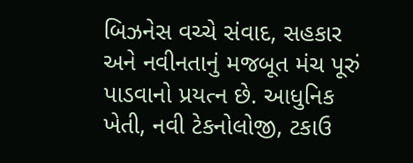બિઝનેસ વચ્ચે સંવાદ, સહકાર અને નવીનતાનું મજબૂત મંચ પૂરું પાડવાનો પ્રયત્ન છે. આધુનિક ખેતી, નવી ટેકનોલોજી, ટકાઉ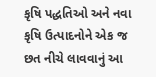કૃષિ પદ્ધતિઓ અને નવા કૃષિ ઉત્પાદનોને એક જ છત નીચે લાવવાનું આ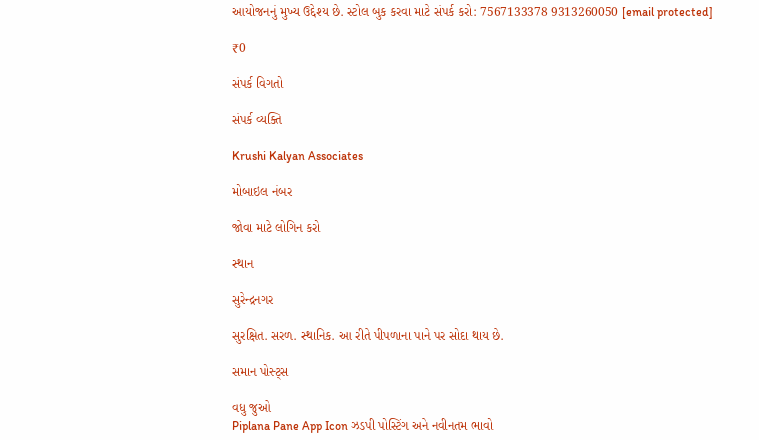આયોજનનું મુખ્ય ઉદ્દેશ્ય છે. સ્ટોલ બુક કરવા માટે સંપર્ક કરો: 7567133378 9313260050 [email protected]

₹0

સંપર્ક વિગતો

સંપર્ક વ્યક્તિ

Krushi Kalyan Associates

મોબાઇલ નંબર

જોવા માટે લોગિન કરો

સ્થાન

સુરેન્દ્રનગર

સુરક્ષિત. સરળ. સ્થાનિક. આ રીતે પીપળાના પાને પર સોદા થાય છે.

સમાન પોસ્ટ્સ

વધુ જુઓ
Piplana Pane App Icon ઝડપી પોસ્ટિંગ અને નવીનતમ ભાવો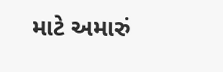માટે અમારું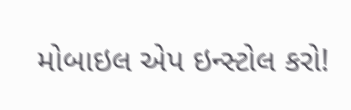મોબાઇલ એપ ઇન્સ્ટોલ કરો!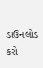ડાઉનલોડ કરો